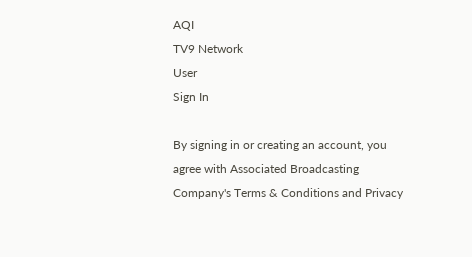AQI
TV9 Network
User
Sign In

By signing in or creating an account, you agree with Associated Broadcasting Company's Terms & Conditions and Privacy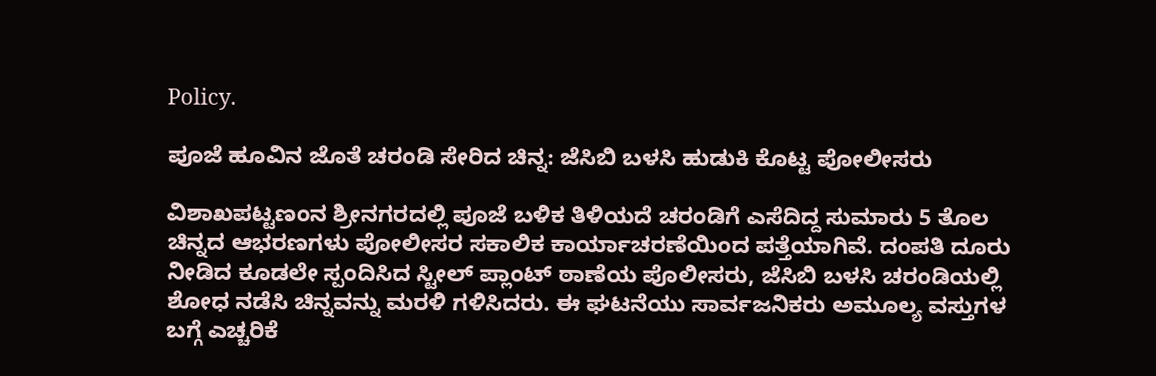Policy.

ಪೂಜೆ ಹೂವಿನ ಜೊತೆ ಚರಂಡಿ ಸೇರಿದ ಚಿನ್ನ: ಜೆಸಿಬಿ ಬಳಸಿ ಹುಡುಕಿ ಕೊಟ್ಟ ಪೋಲೀಸರು

ವಿಶಾಖಪಟ್ಟಣಂನ ಶ್ರೀನಗರದಲ್ಲಿ ಪೂಜೆ ಬಳಿಕ ತಿಳಿಯದೆ ಚರಂಡಿಗೆ ಎಸೆದಿದ್ದ ಸುಮಾರು 5 ತೊಲ ಚಿನ್ನದ ಆಭರಣಗಳು ಪೋಲೀಸರ ಸಕಾಲಿಕ ಕಾರ್ಯಾಚರಣೆಯಿಂದ ಪತ್ತೆಯಾಗಿವೆ. ದಂಪತಿ ದೂರು ನೀಡಿದ ಕೂಡಲೇ ಸ್ಪಂದಿಸಿದ ಸ್ಟೀಲ್ ಪ್ಲಾಂಟ್ ಠಾಣೆಯ ಪೊಲೀಸರು, ಜೆಸಿಬಿ ಬಳಸಿ ಚರಂಡಿಯಲ್ಲಿ ಶೋಧ ನಡೆಸಿ ಚಿನ್ನವನ್ನು ಮರಳಿ ಗಳಿಸಿದರು. ಈ ಘಟನೆಯು ಸಾರ್ವಜನಿಕರು ಅಮೂಲ್ಯ ವಸ್ತುಗಳ ಬಗ್ಗೆ ಎಚ್ಚರಿಕೆ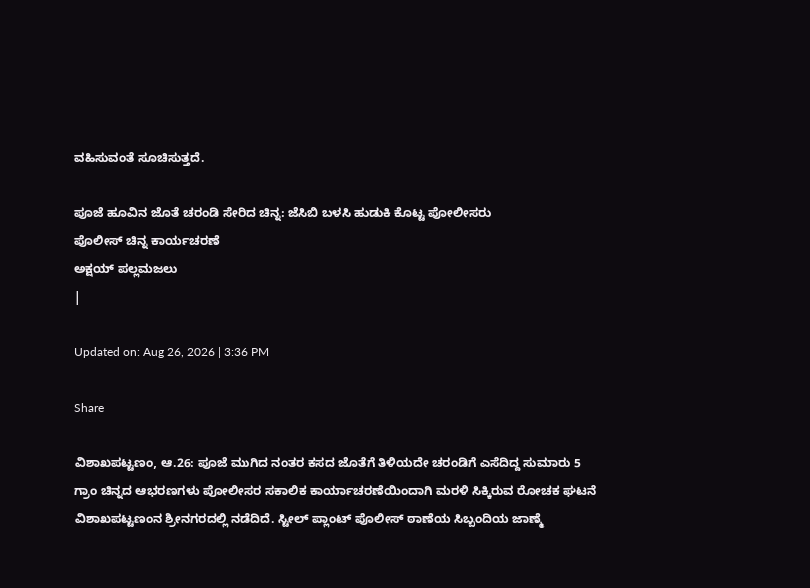ವಹಿಸುವಂತೆ ಸೂಚಿಸುತ್ತದೆ.

ಪೂಜೆ ಹೂವಿನ ಜೊತೆ ಚರಂಡಿ ಸೇರಿದ ಚಿನ್ನ: ಜೆಸಿಬಿ ಬಳಸಿ ಹುಡುಕಿ ಕೊಟ್ಟ ಪೋಲೀಸರು
ಪೊಲೀಸ್ ಚಿನ್ನ ಕಾರ್ಯಚರಣೆ
ಅಕ್ಷಯ್ ಪಲ್ಲಮಜಲು
|

Updated on: Aug 26, 2026 | 3:36 PM

Share

ವಿಶಾಖಪಟ್ಟಣಂ, ಆ.26: ಪೂಜೆ ಮುಗಿದ ನಂತರ ಕಸದ ಜೊತೆಗೆ ತಿಳಿಯದೇ ಚರಂಡಿಗೆ ಎಸೆದಿದ್ದ ಸುಮಾರು 5 ಗ್ರಾಂ ಚಿನ್ನದ ಆಭರಣಗಳು ಪೋಲೀಸರ ಸಕಾಲಿಕ ಕಾರ್ಯಾಚರಣೆಯಿಂದಾಗಿ ಮರಳಿ ಸಿಕ್ಕಿರುವ ರೋಚಕ ಘಟನೆ ವಿಶಾಖಪಟ್ಟಣಂನ ಶ್ರೀನಗರದಲ್ಲಿ ನಡೆದಿದೆ. ಸ್ಟೀಲ್ ಪ್ಲಾಂಟ್ ಪೊಲೀಸ್ ಠಾಣೆಯ ಸಿಬ್ಬಂದಿಯ ಜಾಣ್ಮೆ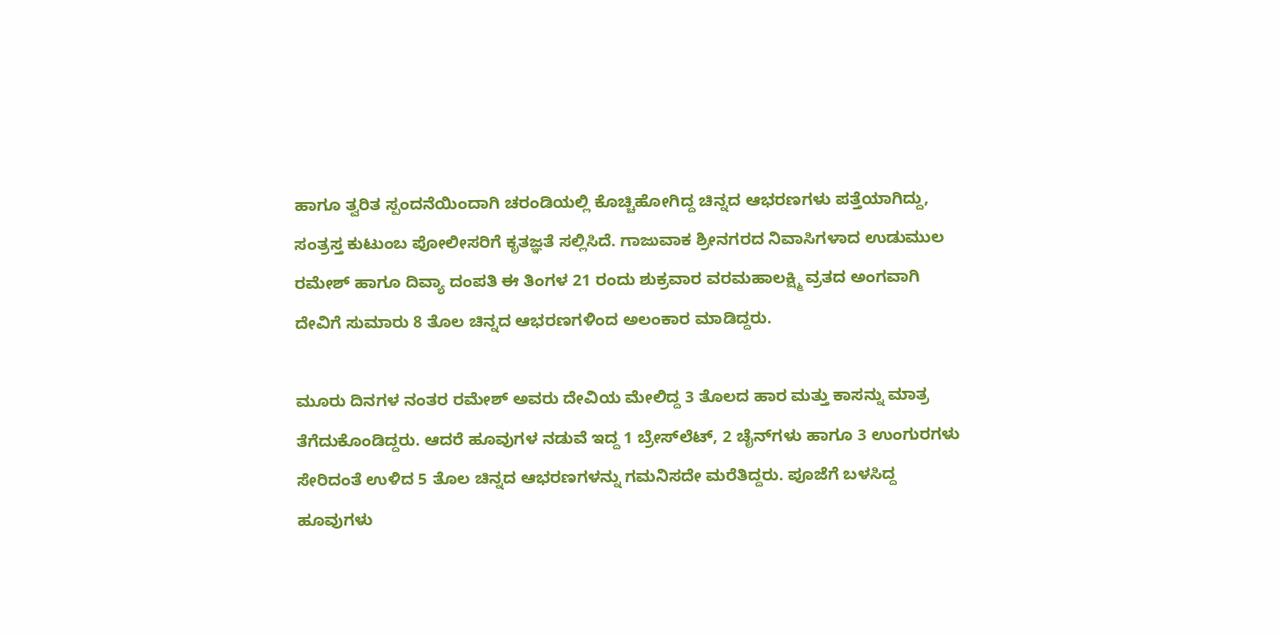ಹಾಗೂ ತ್ವರಿತ ಸ್ಪಂದನೆಯಿಂದಾಗಿ ಚರಂಡಿಯಲ್ಲಿ ಕೊಚ್ಚಿಹೋಗಿದ್ದ ಚಿನ್ನದ ಆಭರಣಗಳು ಪತ್ತೆಯಾಗಿದ್ದು, ಸಂತ್ರಸ್ತ ಕುಟುಂಬ ಪೋಲೀಸರಿಗೆ ಕೃತಜ್ಞತೆ ಸಲ್ಲಿಸಿದೆ. ಗಾಜುವಾಕ ಶ್ರೀನಗರದ ನಿವಾಸಿಗಳಾದ ಉಡುಮುಲ ರಮೇಶ್ ಹಾಗೂ ದಿವ್ಯಾ ದಂಪತಿ ಈ ತಿಂಗಳ 21 ರಂದು ಶುಕ್ರವಾರ ವರಮಹಾಲಕ್ಷ್ಮಿ ವ್ರತದ ಅಂಗವಾಗಿ ದೇವಿಗೆ ಸುಮಾರು 8 ತೊಲ ಚಿನ್ನದ ಆಭರಣಗಳಿಂದ ಅಲಂಕಾರ ಮಾಡಿದ್ದರು.

ಮೂರು ದಿನಗಳ ನಂತರ ರಮೇಶ್ ಅವರು ದೇವಿಯ ಮೇಲಿದ್ದ 3 ತೊಲದ ಹಾರ ಮತ್ತು ಕಾಸನ್ನು ಮಾತ್ರ ತೆಗೆದುಕೊಂಡಿದ್ದರು. ಆದರೆ ಹೂವುಗಳ ನಡುವೆ ಇದ್ದ 1 ಬ್ರೇಸ್‌ಲೆಟ್, 2 ಚೈನ್‌ಗಳು ಹಾಗೂ 3 ಉಂಗುರಗಳು ಸೇರಿದಂತೆ ಉಳಿದ 5 ತೊಲ ಚಿನ್ನದ ಆಭರಣಗಳನ್ನು ಗಮನಿಸದೇ ಮರೆತಿದ್ದರು. ಪೂಜೆಗೆ ಬಳಸಿದ್ದ ಹೂವುಗಳು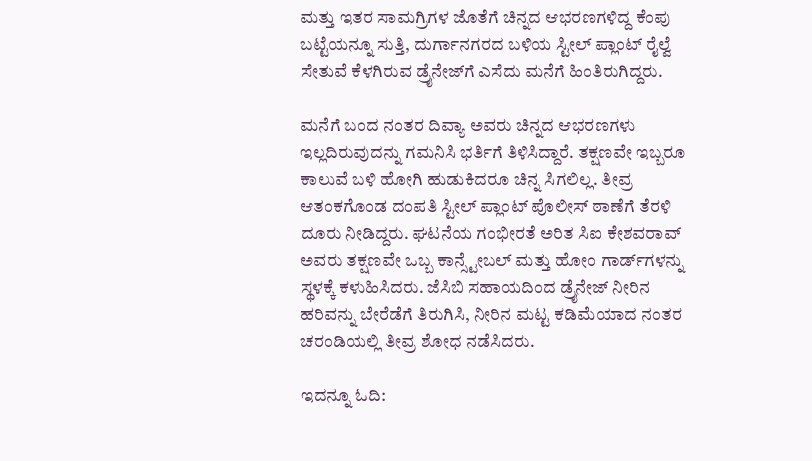ಮತ್ತು ಇತರ ಸಾಮಗ್ರಿಗಳ ಜೊತೆಗೆ ಚಿನ್ನದ ಆಭರಣಗಳಿದ್ದ ಕೆಂಪು ಬಟ್ಟೆಯನ್ನೂ ಸುತ್ತಿ, ದುರ್ಗಾನಗರದ ಬಳಿಯ ಸ್ಟೀಲ್ ಪ್ಲಾಂಟ್ ರೈಲ್ವೆ ಸೇತುವೆ ಕೆಳಗಿರುವ ಡ್ರೈನೇಜ್‌ಗೆ ಎಸೆದು ಮನೆಗೆ ಹಿಂತಿರುಗಿದ್ದರು.

ಮನೆಗೆ ಬಂದ ನಂತರ ದಿವ್ಯಾ ಅವರು ಚಿನ್ನದ ಆಭರಣಗಳು ಇಲ್ಲದಿರುವುದನ್ನು ಗಮನಿಸಿ ಭರ್ತಿಗೆ ತಿಳಿಸಿದ್ದಾರೆ. ತಕ್ಷಣವೇ ಇಬ್ಬರೂ ಕಾಲುವೆ ಬಳಿ ಹೋಗಿ ಹುಡುಕಿದರೂ ಚಿನ್ನ ಸಿಗಲಿಲ್ಲ. ತೀವ್ರ ಆತಂಕಗೊಂಡ ದಂಪತಿ ಸ್ಟೀಲ್ ಪ್ಲಾಂಟ್ ಪೊಲೀಸ್ ಠಾಣೆಗೆ ತೆರಳಿ ದೂರು ನೀಡಿದ್ದರು. ಘಟನೆಯ ಗಂಭೀರತೆ ಅರಿತ ಸಿಐ ಕೇಶವರಾವ್ ಅವರು ತಕ್ಷಣವೇ ಒಬ್ಬ ಕಾನ್ಸ್ಟೇಬಲ್ ಮತ್ತು ಹೋಂ ಗಾರ್ಡ್‌ಗಳನ್ನು ಸ್ಥಳಕ್ಕೆ ಕಳುಹಿಸಿದರು. ಜೆಸಿಬಿ ಸಹಾಯದಿಂದ ಡ್ರೈನೇಜ್ ನೀರಿನ ಹರಿವನ್ನು ಬೇರೆಡೆಗೆ ತಿರುಗಿಸಿ, ನೀರಿನ ಮಟ್ಟ ಕಡಿಮೆಯಾದ ನಂತರ ಚರಂಡಿಯಲ್ಲಿ ತೀವ್ರ ಶೋಧ ನಡೆಸಿದರು.

ಇದನ್ನೂ ಓದಿ: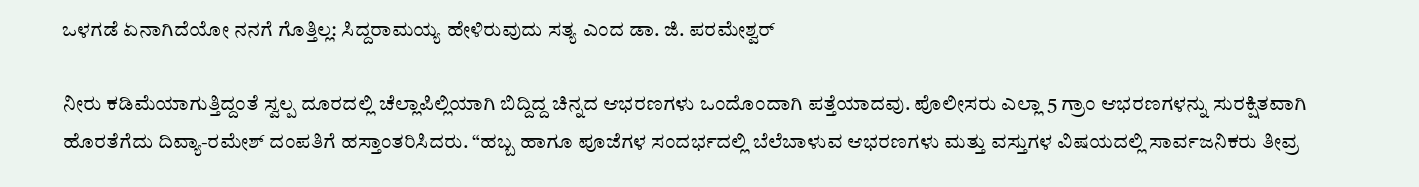ಒಳಗಡೆ ಏನಾಗಿದೆಯೋ ನನಗೆ ಗೊತ್ತಿಲ್ಲ: ಸಿದ್ದರಾಮಯ್ಯ ಹೇಳಿರುವುದು ಸತ್ಯ ಎಂದ ಡಾ. ಜಿ. ಪರಮೇಶ್ವರ್

ನೀರು ಕಡಿಮೆಯಾಗುತ್ತಿದ್ದಂತೆ ಸ್ವಲ್ಪ ದೂರದಲ್ಲಿ ಚೆಲ್ಲಾಪಿಲ್ಲಿಯಾಗಿ ಬಿದ್ದಿದ್ದ ಚಿನ್ನದ ಆಭರಣಗಳು ಒಂದೊಂದಾಗಿ ಪತ್ತೆಯಾದವು. ಪೊಲೀಸರು ಎಲ್ಲಾ 5 ಗ್ರಾಂ ಆಭರಣಗಳನ್ನು ಸುರಕ್ಷಿತವಾಗಿ ಹೊರತೆಗೆದು ದಿವ್ಯಾ-ರಮೇಶ್ ದಂಪತಿಗೆ ಹಸ್ತಾಂತರಿಸಿದರು. “ಹಬ್ಬ ಹಾಗೂ ಪೂಜೆಗಳ ಸಂದರ್ಭದಲ್ಲಿ ಬೆಲೆಬಾಳುವ ಆಭರಣಗಳು ಮತ್ತು ವಸ್ತುಗಳ ವಿಷಯದಲ್ಲಿ ಸಾರ್ವಜನಿಕರು ತೀವ್ರ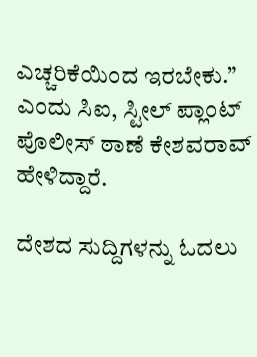ಎಚ್ಚರಿಕೆಯಿಂದ ಇರಬೇಕು.” ಎಂದು ಸಿಐ, ಸ್ಟೀಲ್ ಪ್ಲಾಂಟ್ ಪೊಲೀಸ್ ಠಾಣೆ ಕೇಶವರಾವ್ ಹೇಳಿದ್ದಾರೆ.

ದೇಶದ ಸುದ್ದಿಗಳನ್ನು ಓದಲು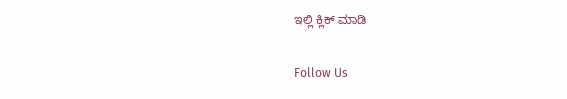ಇಲ್ಲಿ ಕ್ಲಿಕ್ ಮಾಡಿ

Follow Us